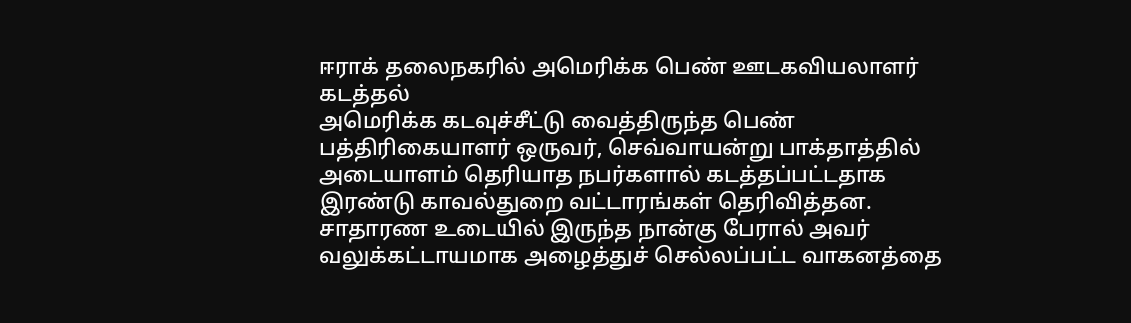ஈராக் தலைநகரில் அமெரிக்க பெண் ஊடகவியலாளர் கடத்தல்
அமெரிக்க கடவுச்சீட்டு வைத்திருந்த பெண் பத்திரிகையாளர் ஒருவர், செவ்வாயன்று பாக்தாத்தில் அடையாளம் தெரியாத நபர்களால் கடத்தப்பட்டதாக இரண்டு காவல்துறை வட்டாரங்கள் தெரிவித்தன.
சாதாரண உடையில் இருந்த நான்கு பேரால் அவர் வலுக்கட்டாயமாக அழைத்துச் செல்லப்பட்ட வாகனத்தை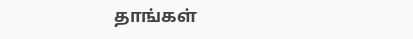தாங்கள்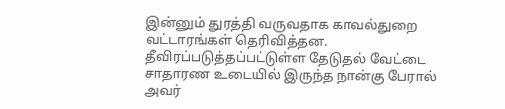இன்னும் துரத்தி வருவதாக காவல்துறை வட்டாரங்கள் தெரிவித்தன.
தீவிரப்படுத்தப்பட்டுள்ள தேடுதல் வேட்டை
சாதாரண உடையில் இருந்த நான்கு பேரால் அவர்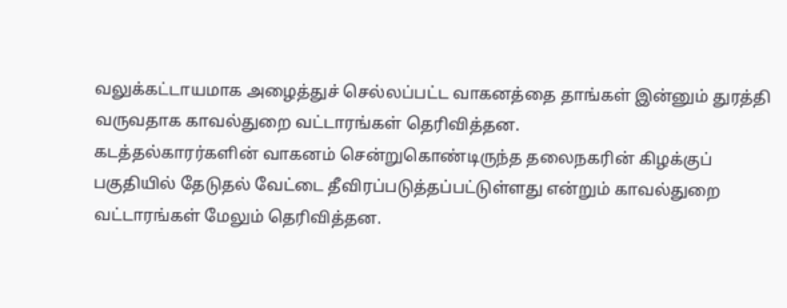வலுக்கட்டாயமாக அழைத்துச் செல்லப்பட்ட வாகனத்தை தாங்கள் இன்னும் துரத்தி வருவதாக காவல்துறை வட்டாரங்கள் தெரிவித்தன.
கடத்தல்காரர்களின் வாகனம் சென்றுகொண்டிருந்த தலைநகரின் கிழக்குப் பகுதியில் தேடுதல் வேட்டை தீவிரப்படுத்தப்பட்டுள்ளது என்றும் காவல்துறை வட்டாரங்கள் மேலும் தெரிவித்தன.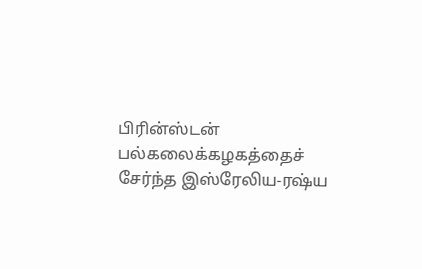பிரின்ஸ்டன் பல்கலைக்கழகத்தைச் சேர்ந்த இஸ்ரேலிய-ரஷ்ய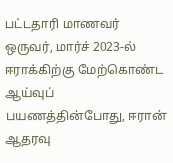பட்டதாரி மாணவர் ஒருவர், மார்ச் 2023-ல் ஈராக்கிற்கு மேற்கொண்ட ஆய்வுப் பயணத்தின்போது, ஈரான் ஆதரவு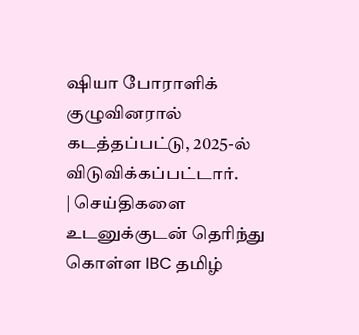ஷியா போராளிக் குழுவினரால் கடத்தப்பட்டு, 2025-ல் விடுவிக்கப்பட்டார்.
| செய்திகளை உடனுக்குடன் தெரிந்து கொள்ள IBC தமிழ்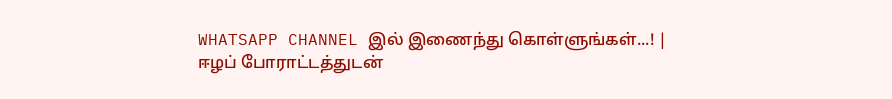WHATSAPP CHANNEL இல் இணைந்து கொள்ளுங்கள்...! |
ஈழப் போராட்டத்துடன்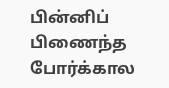பின்னிப் பிணைந்த போர்க்கால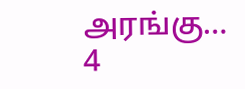அரங்கு…
4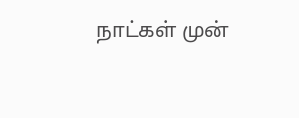நாட்கள் முன்